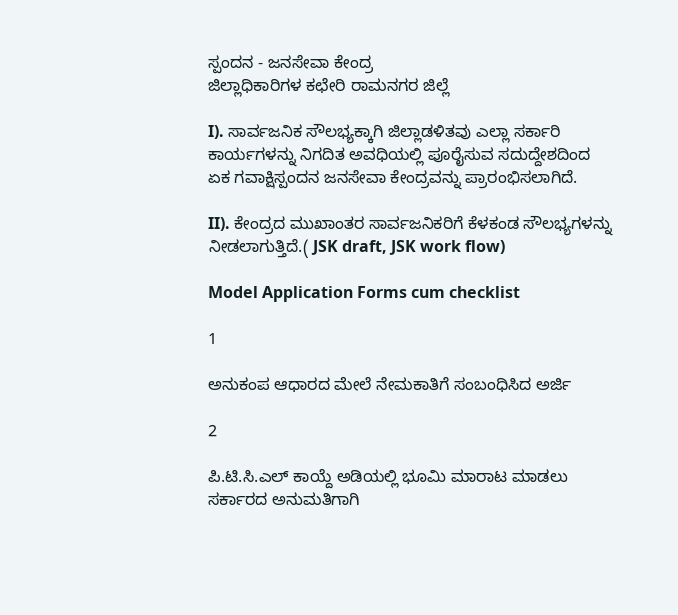ಸ್ಪಂದನ - ಜನಸೇವಾ ಕೇಂದ್ರ
ಜಿಲ್ಲಾಧಿಕಾರಿಗಳ ಕಛೇರಿ ರಾಮನಗರ ಜಿಲ್ಲೆ

I). ಸಾರ್ವಜನಿಕ ಸೌಲಭ್ಯಕ್ಕಾಗಿ ಜಿಲ್ಲಾಡಳಿತವು ಎಲ್ಲಾ ಸರ್ಕಾರಿ ಕಾರ್ಯಗಳನ್ನು ನಿಗದಿತ ಅವಧಿಯಲ್ಲಿ ಪೂರೈಸುವ ಸದುದ್ದೇಶದಿಂದ ಏಕ ಗವಾಕ್ಷಿಸ್ಪಂದನ ಜನಸೇವಾ ಕೇಂದ್ರವನ್ನು ಪ್ರಾರಂಭಿಸಲಾಗಿದೆ.

II). ಕೇಂದ್ರದ ಮುಖಾಂತರ ಸಾರ್ವಜನಿಕರಿಗೆ ಕೆಳಕಂಡ ಸೌಲಭ್ಯಗಳನ್ನು ನೀಡಲಾಗುತ್ತಿದೆ.( JSK draft, JSK work flow)

Model Application Forms cum checklist

1

ಅನುಕಂಪ ಆಧಾರದ ಮೇಲೆ ನೇಮಕಾತಿಗೆ ಸಂಬಂಧಿಸಿದ ಅರ್ಜಿ

2

ಪಿ.ಟಿ.ಸಿ.ಎಲ್ ಕಾಯ್ದೆ ಅಡಿಯಲ್ಲಿ ಭೂಮಿ ಮಾರಾಟ ಮಾಡಲು ಸರ್ಕಾರದ ಅನುಮತಿಗಾಗಿ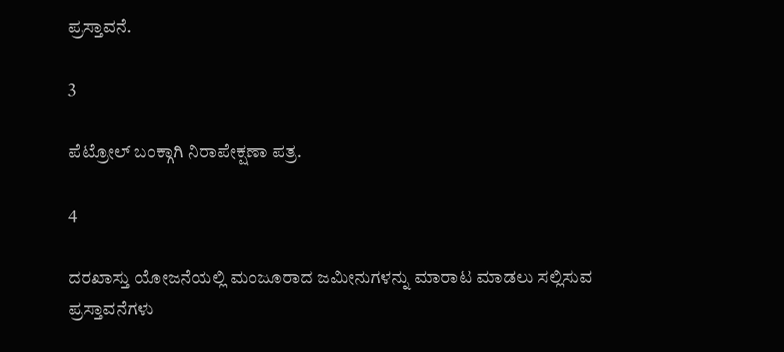ಪ್ರಸ್ತಾವನೆ.

3

ಪೆಟ್ರೋಲ್ ಬಂಕ್ಗಾಗಿ ನಿರಾಪೇಕ್ಷಣಾ ಪತ್ರ.

4

ದರಖಾಸ್ತು ಯೋಜನೆಯಲ್ಲಿ ಮಂಜೂರಾದ ಜಮೀನುಗಳನ್ನು ಮಾರಾಟ ಮಾಡಲು ಸಲ್ಲಿಸುವ ಪ್ರಸ್ತಾವನೆಗಳು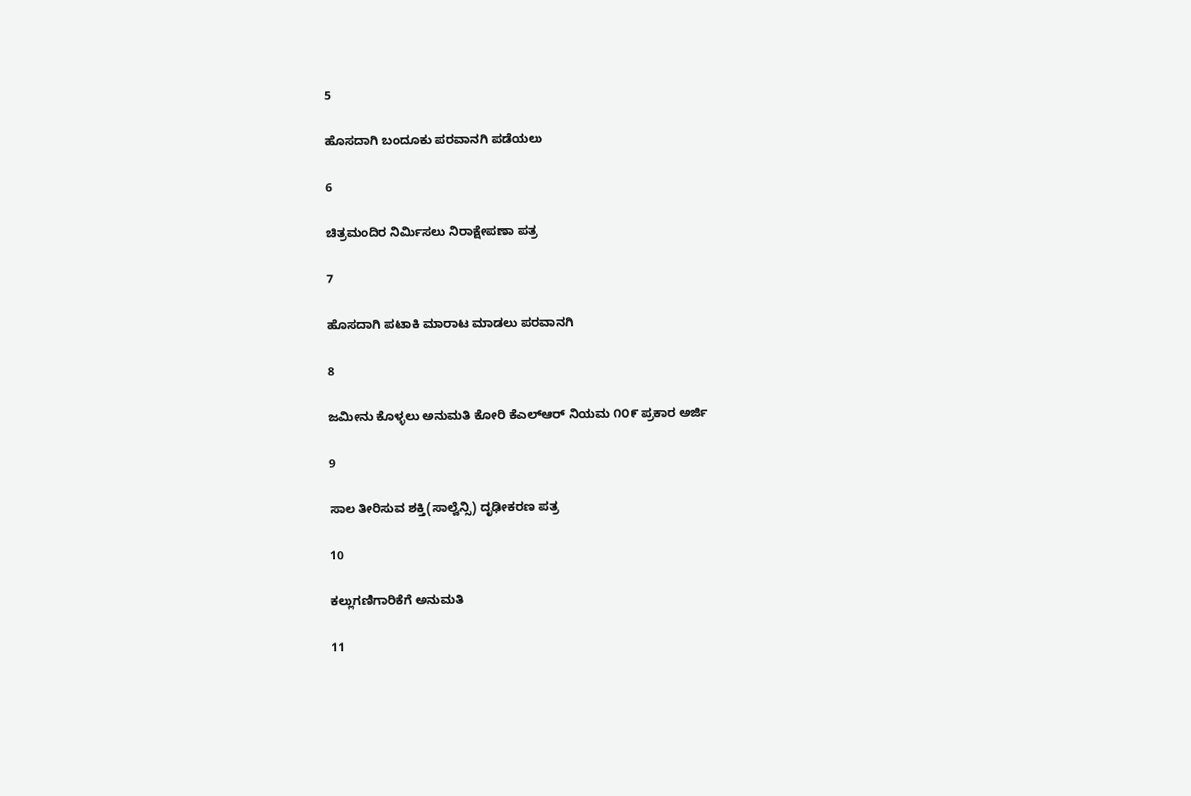5

ಹೊಸದಾಗಿ ಬಂದೂಕು ಪರವಾನಗಿ ಪಡೆಯಲು

6

ಚಿತ್ರಮಂದಿರ ನಿರ್ಮಿಸಲು ನಿರಾಕ್ಷೇಪಣಾ ಪತ್ರ

7

ಹೊಸದಾಗಿ ಪಟಾಕಿ ಮಾರಾಟ ಮಾಡಲು ಪರವಾನಗಿ

8

ಜಮೀನು ಕೊಳ್ಳಲು ಅನುಮತಿ ಕೋರಿ ಕೆಎಲ್ಆರ್ ನಿಯಮ ೧೦೯ ಪ್ರಕಾರ ಅರ್ಜಿ

9

ಸಾಲ ತೀರಿಸುವ ಶಕ್ತಿ(ಸಾಲ್ವೆನ್ಸಿ) ದೃಢೀಕರಣ ಪತ್ರ

10

ಕಲ್ಲುಗಣಿಗಾರಿಕೆಗೆ ಅನುಮತಿ

11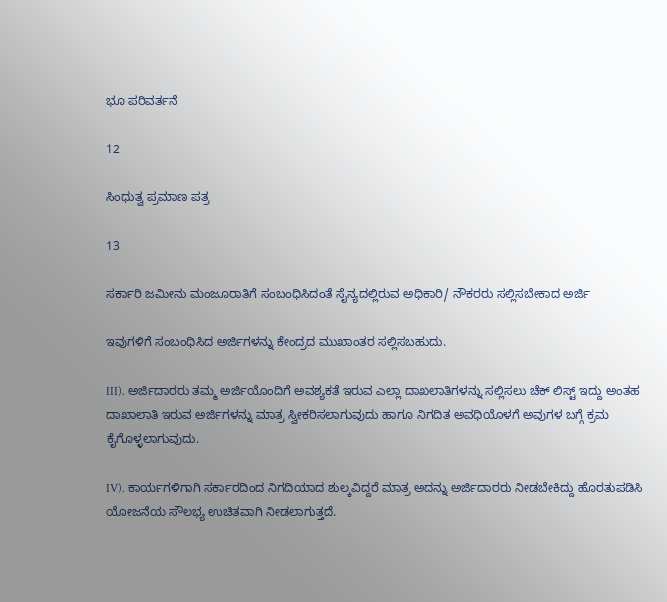ಭೂ ಪರಿವರ್ತನೆ

12

ಸಿಂಧುತ್ವ ಪ್ರಮಾಣ ಪತ್ರ

13

ಸರ್ಕಾರಿ ಜಮೀನು ಮಂಜೂರಾತಿಗೆ ಸಂಬಂಧಿಸಿದಂತೆ ಸೈನ್ಯದಲ್ಲಿರುವ ಅಧಿಕಾರಿ/ ನೌಕರರು ಸಲ್ಲಿಸಬೇಕಾದ ಅರ್ಜಿ

ಇವುಗಳಿಗೆ ಸಂಬಂಧಿಸಿದ ಅರ್ಜಿಗಳನ್ನು ಕೇಂದ್ರದ ಮುಖಾಂತರ ಸಲ್ಲಿಸಬಹುದು.

III). ಅರ್ಜಿದಾರರು ತಮ್ಮ ಅರ್ಜಿಯೊಂದಿಗೆ ಅವಶ್ಯಕತೆ ಇರುವ ಎಲ್ಲಾ ದಾಖಲಾತಿಗಳನ್ನು ಸಲ್ಲಿಸಲು ಚೆಕ್ ಲಿಸ್ಟ್ ಇದ್ದು ಅಂತಹ ದಾಖಾಲಾತಿ ಇರುವ ಅರ್ಜಿಗಳನ್ನು ಮಾತ್ರ ಸ್ವೀಕರಿಸಲಾಗುವುದು ಹಾಗೂ ನಿಗದಿತ ಅವಧಿಯೊಳಗೆ ಅವುಗಳ ಬಗ್ಗೆ ಕ್ರಮ ಕೈಗೊಳ್ಳಲಾಗುವುದು.

IV). ಕಾರ್ಯಗಳಿಗಾಗಿ ಸರ್ಕಾರದಿಂದ ನಿಗದಿಯಾದ ಶುಲ್ಕವಿದ್ದರೆ ಮಾತ್ರ ಅದನ್ನು ಅರ್ಜಿದಾರರು ನೀಡಬೇಕಿದ್ದು ಹೊರತುಪಡಿಸಿ ಯೋಜನೆಯ ಸೌಲಭ್ಯ ಉಚಿತವಾಗಿ ನೀಡಲಾಗುತ್ತದೆ.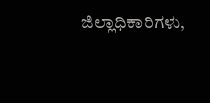ಜಿಲ್ಲಾಧಿಕಾರಿಗಳು,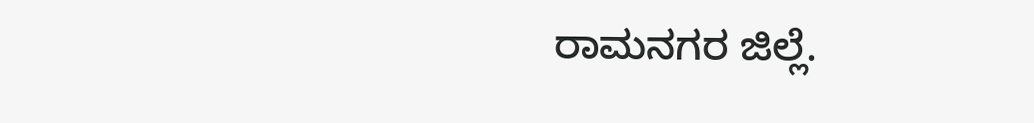ರಾಮನಗರ ಜಿಲ್ಲೆ.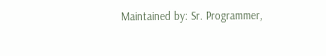Maintained by: Sr. Programmer,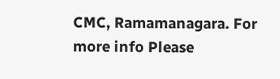CMC, Ramamanagara. For more info Please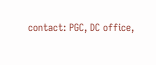contact: PGC, DC office,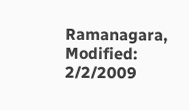Ramanagara, Modified: 2/2/2009